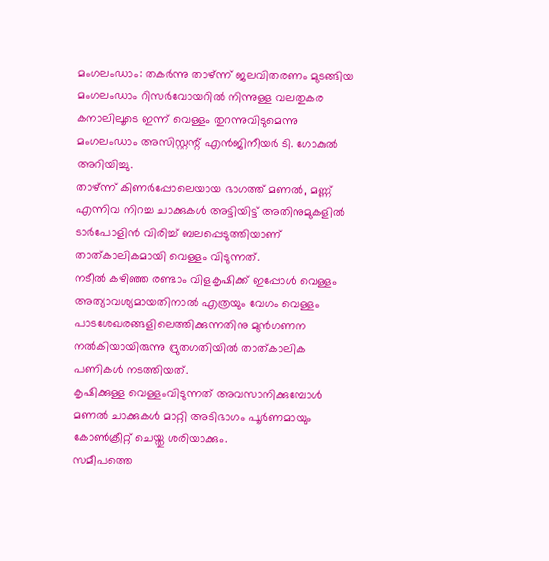മംഗലംഡാം: തകർന്നു താഴ്ന്ന് ജലവിതരണം മുടങ്ങിയ മംഗലംഡാം റിസർവോയറിൽ നിന്നുള്ള വലതുകര കനാലിലൂടെ ഇന്ന് വെള്ളം തുറന്നുവിടുമെന്നു മംഗലംഡാം അസിസ്റ്റന്റ് എൻജിനീയർ ടി. ഗോകുൽ അറിയിച്ചു.
താഴ്ന്ന് കിണർപ്പോലെയായ ഭാഗത്ത് മണൽ, മണ്ണ് എന്നിവ നിറച്ച ചാക്കുകൾ അട്ടിയിട്ട് അതിനുമുകളിൽ ടാർപോളിൻ വിരിച്ച് ബലപ്പെടുത്തിയാണ് താത്കാലികമായി വെള്ളം വിടുന്നത്.
നടീൽ കഴിഞ്ഞ രണ്ടാം വിളകൃഷിക്ക് ഇപ്പോൾ വെള്ളം അത്യാവശ്യമായതിനാൽ എത്രയും വേഗം വെള്ളം പാടശേഖരങ്ങളിലെത്തിക്കുന്നതിനു മുൻഗണന നൽകിയായിരുന്നു ദ്രുതഗതിയിൽ താത്കാലിക പണികൾ നടത്തിയത്.
കൃഷിക്കുള്ള വെള്ളംവിടുന്നത് അവസാനിക്കുമ്പോൾ മണൽ ചാക്കുകൾ മാറ്റി അടിഭാഗം പൂർണമായും കോൺക്രീറ്റ് ചെയ്തു ശരിയാക്കും.
സമീപത്തെ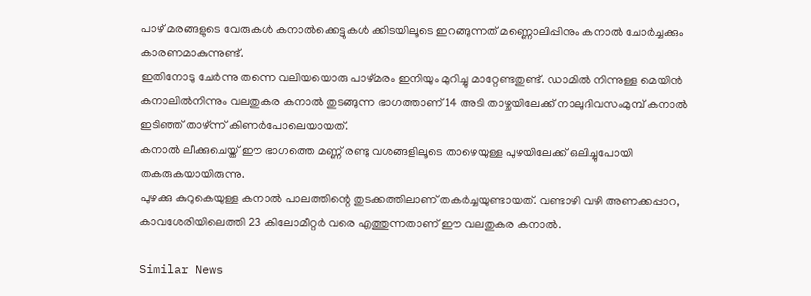പാഴ് മരങ്ങളുടെ വേരുകൾ കനാൽക്കെട്ടുകൾ ക്കിടയിലൂടെ ഇറങ്ങുന്നത് മണ്ണൊലിപ്പിനും കനാൽ ചോർച്ചക്കും കാരണമാകുന്നുണ്ട്.
ഇതിനോടു ചേർന്നു തന്നെ വലിയയൊരു പാഴ്മരം ഇനിയും മുറിച്ചു മാറ്റേണ്ടതുണ്ട്. ഡാമിൽ നിന്നുള്ള മെയിൻ കനാലിൽനിന്നും വലതുകര കനാൽ തുടങ്ങുന്ന ഭാഗത്താണ് 14 അടി താഴ്ചയിലേക്ക് നാലുദിവസംമുമ്പ് കനാൽ ഇടിഞ്ഞ് താഴ്ന്ന് കിണർപോലെയായത്.
കനാൽ ലീക്കുചെയ്ത് ഈ ഭാഗത്തെ മണ്ണ് രണ്ടു വശങ്ങളിലൂടെ താഴെയുള്ള പുഴയിലേക്ക് ഒലിച്ചുപോയി തകരുകയായിരുന്നു.
പുഴക്കു കുറുകെയുള്ള കനാൽ പാലത്തിന്റെ തുടക്കത്തിലാണ് തകർച്ചയുണ്ടായത്. വണ്ടാഴി വഴി അണക്കപ്പാറ, കാവശേരിയിലെത്തി 23 കിലോമീറ്റർ വരെ എത്തുന്നതാണ് ഈ വലതുകര കനാൽ.

Similar News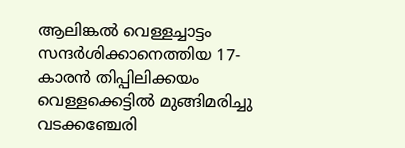ആലിങ്കൽ വെള്ളച്ചാട്ടം സന്ദർശിക്കാനെത്തിയ 17-കാരൻ തിപ്പിലിക്കയം വെള്ളക്കെട്ടിൽ മുങ്ങിമരിച്ചു
വടക്കഞ്ചേരി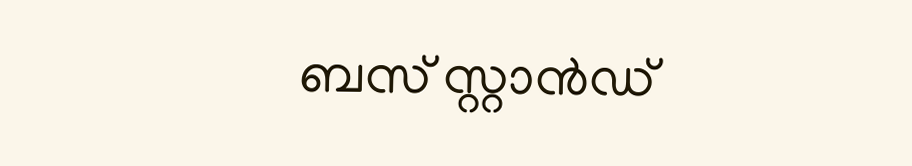ബസ് സ്റ്റാൻഡ്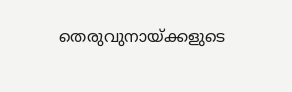തെരുവുനായ്ക്കളുടെ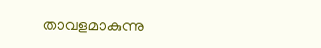താവളമാകുന്നു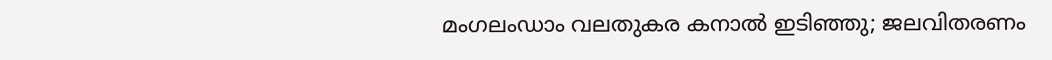മംഗലംഡാം വലതുകര കനാൽ ഇടിഞ്ഞു; ജലവിതരണം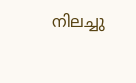നിലച്ചു